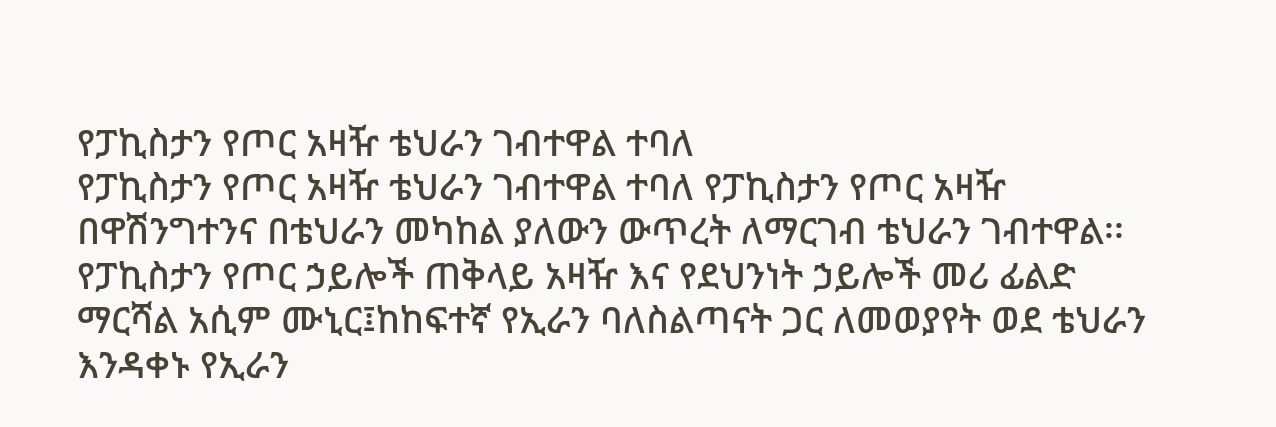የፓኪስታን የጦር አዛዥ ቴህራን ገብተዋል ተባለ
የፓኪስታን የጦር አዛዥ ቴህራን ገብተዋል ተባለ የፓኪስታን የጦር አዛዥ በዋሽንግተንና በቴህራን መካከል ያለውን ውጥረት ለማርገብ ቴህራን ገብተዋል፡፡ የፓኪስታን የጦር ኃይሎች ጠቅላይ አዛዥ እና የደህንነት ኃይሎች መሪ ፊልድ ማርሻል አሲም ሙኒር፤ከከፍተኛ የኢራን ባለስልጣናት ጋር ለመወያየት ወደ ቴህራን እንዳቀኑ የኢራን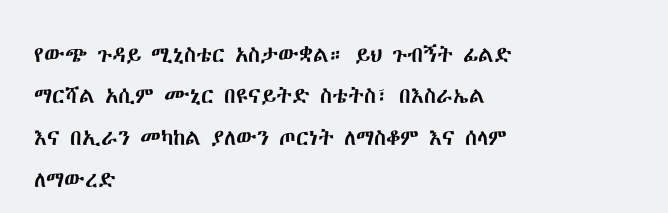የውጭ ጉዳይ ሚኒስቴር አስታውቋል። ይህ ጉብኝት ፊልድ ማርሻል አሲም ሙኒር በዩናይትድ ስቴትስ፣ በእስራኤል እና በኢራን መካከል ያለውን ጦርነት ለማስቆም እና ሰላም ለማውረድ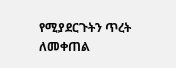የሚያደርጉትን ጥረት ለመቀጠል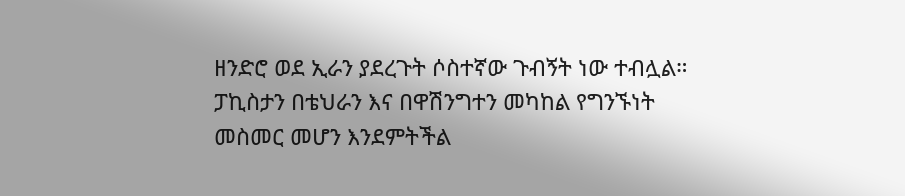ዘንድሮ ወደ ኢራን ያደረጉት ሶስተኛው ጉብኝት ነው ተብሏል። ፓኪስታን በቴህራን እና በዋሽንግተን መካከል የግንኙነት መስመር መሆን እንደምትችል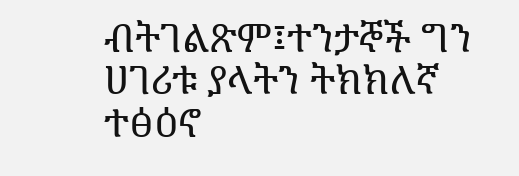ብትገልጽም፤ተንታኞች ግን ሀገሪቱ ያላትን ትክክለኛ ተፅዕኖ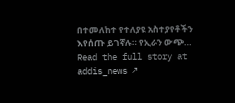በተመለከተ የተለያዩ አስተያየቶችን እየሰጡ ይገኛሉ። የኢራን ውጭ…
Read the full story at addis_news ↗